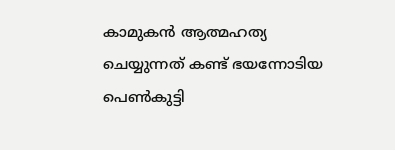കാമുകന്‍ ആത്മഹത്യ ചെയ്യുന്നത് കണ്ട് ഭയന്നോടിയ പെണ്‍കുട്ടി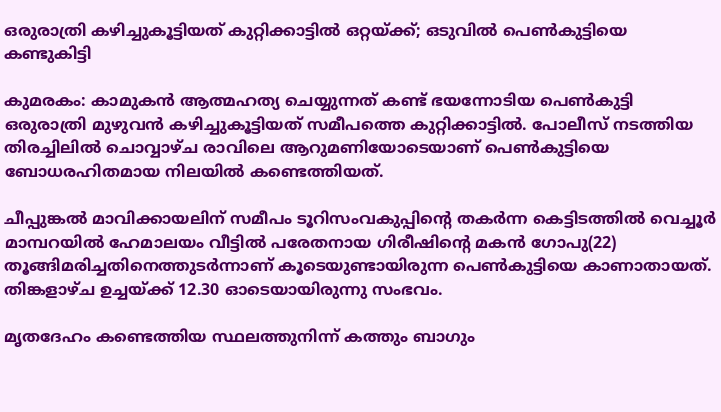ഒരുരാത്രി കഴിച്ചുകൂട്ടിയത് കുറ്റിക്കാട്ടില്‍ ഒറ്റയ്ക്ക്; ഒടുവില്‍ പെണ്‍കുട്ടിയെ കണ്ടുകിട്ടി

കുമരകം: കാമുകന്‍ ആത്മഹത്യ ചെയ്യുന്നത് കണ്ട് ഭയന്നോടിയ പെണ്‍കുട്ടി ഒരുരാത്രി മുഴുവന്‍ കഴിച്ചുകൂട്ടിയത് സമീപത്തെ കുറ്റിക്കാട്ടില്‍. പോലീസ് നടത്തിയ തിരച്ചിലില്‍ ചൊവ്വാഴ്ച രാവിലെ ആറുമണിയോടെയാണ് പെണ്‍കുട്ടിയെ ബോധരഹിതമായ നിലയില്‍ കണ്ടെത്തിയത്.

ചീപ്പുങ്കല്‍ മാവിക്കായലിന് സമീപം ടൂറിസംവകുപ്പിന്റെ തകര്‍ന്ന കെട്ടിടത്തില്‍ വെച്ചൂര്‍ മാമ്പറയില്‍ ഹേമാലയം വീട്ടില്‍ പരേതനായ ഗിരീഷിന്റെ മകന്‍ ഗോപു(22) തൂങ്ങിമരിച്ചതിനെത്തുടര്‍ന്നാണ് കൂടെയുണ്ടായിരുന്ന പെണ്‍കുട്ടിയെ കാണാതായത്. തിങ്കളാഴ്ച ഉച്ചയ്ക്ക് 12.30 ഓടെയായിരുന്നു സംഭവം.

മൃതദേഹം കണ്ടെത്തിയ സ്ഥലത്തുനിന്ന് കത്തും ബാഗും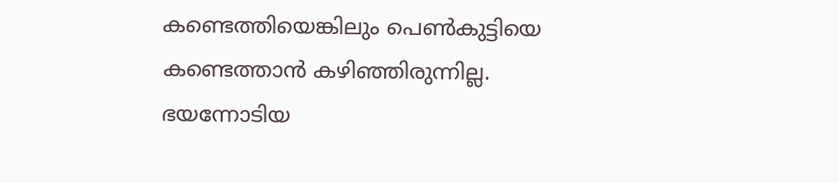കണ്ടെത്തിയെങ്കിലും പെണ്‍കുട്ടിയെ കണ്ടെത്താന്‍ കഴിഞ്ഞിരുന്നില്ല. ഭയന്നോടിയ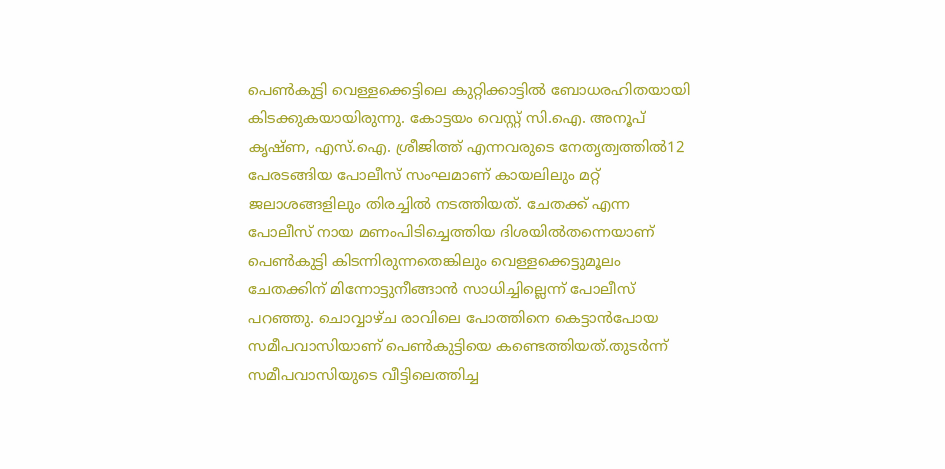പെണ്‍കുട്ടി വെള്ളക്കെട്ടിലെ കുറ്റിക്കാട്ടില്‍ ബോധരഹിതയായി കിടക്കുകയായിരുന്നു. കോട്ടയം വെസ്റ്റ് സി.ഐ. അനൂപ് കൃഷ്ണ, എസ്.ഐ. ശ്രീജിത്ത് എന്നവരുടെ നേതൃത്വത്തില്‍12 പേരടങ്ങിയ പോലീസ് സംഘമാണ് കായലിലും മറ്റ് ജലാശങ്ങളിലും തിരച്ചില്‍ നടത്തിയത്. ചേതക്ക് എന്ന പോലീസ് നായ മണംപിടിച്ചെത്തിയ ദിശയില്‍തന്നെയാണ് പെണ്‍കുട്ടി കിടന്നിരുന്നതെങ്കിലും വെള്ളക്കെട്ടുമൂലം ചേതക്കിന് മിന്നോട്ടുനീങ്ങാന്‍ സാധിച്ചില്ലെന്ന് പോലീസ് പറഞ്ഞു. ചൊവ്വാഴ്ച രാവിലെ പോത്തിനെ കെട്ടാന്‍പോയ സമീപവാസിയാണ് പെണ്‍കുട്ടിയെ കണ്ടെത്തിയത്.തുടര്‍ന്ന് സമീപവാസിയുടെ വീട്ടിലെത്തിച്ച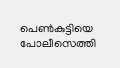പെണ്‍കുട്ടിയെ പോലീസെത്തി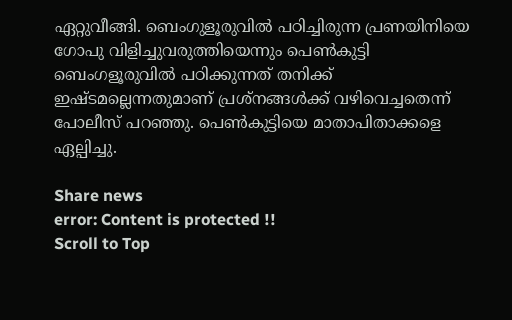ഏറ്റുവീങ്ങി. ബെംഗുളൂരുവില്‍ പഠിച്ചിരുന്ന പ്രണയിനിയെ ഗോപു വിളിച്ചുവരുത്തിയെന്നും പെണ്‍കുട്ടി ബെംഗളൂരുവില്‍ പഠിക്കുന്നത് തനിക്ക് ഇഷ്ടമല്ലെന്നതുമാണ് പ്രശ്‌നങ്ങള്‍ക്ക് വഴിവെച്ചതെന്ന് പോലീസ് പറഞ്ഞു. പെണ്‍കുട്ടിയെ മാതാപിതാക്കളെ ഏല്പിച്ചു.

Share news
error: Content is protected !!
Scroll to Top